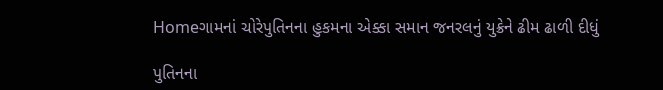Homeગામનાં ચોરેપુતિનના હુકમના એક્કા સમાન જનરલનું યુક્રેને ઢીમ ઢાળી દીધું

પુતિનના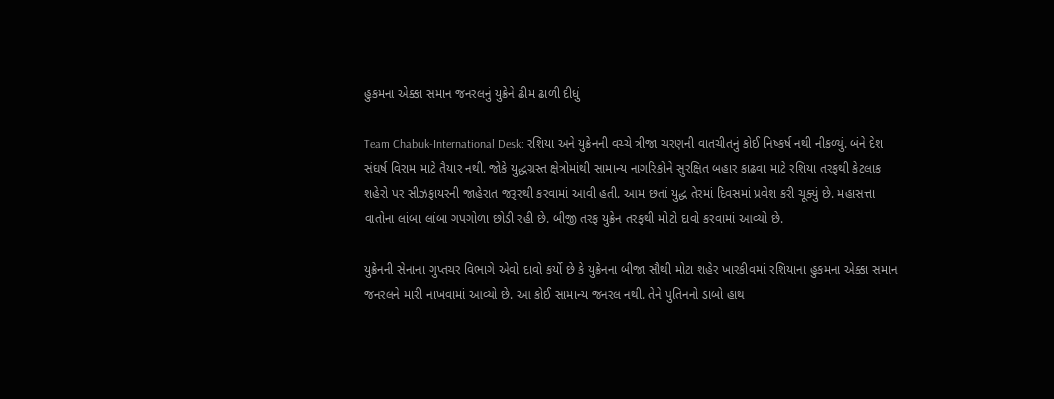હુકમના એક્કા સમાન જનરલનું યુક્રેને ઢીમ ઢાળી દીધું

Team Chabuk-International Desk: રશિયા અને યુક્રેનની વચ્ચે ત્રીજા ચરણની વાતચીતનું કોઈ નિષ્કર્ષ નથી નીકળ્યું. બંને દેશ સંઘર્ષ વિરામ માટે તૈયાર નથી. જોકે યુદ્ધગ્રસ્ત ક્ષેત્રોમાંથી સામાન્ય નાગરિકોને સુરક્ષિત બહાર કાઢવા માટે રશિયા તરફથી કેટલાક શહેરો પર સીઝફાયરની જાહેરાત જરૂરથી કરવામાં આવી હતી. આમ છતાં યુદ્ધ તેરમાં દિવસમાં પ્રવેશ કરી ચૂક્યું છે. મહાસત્તા વાતોના લાંબા લાંબા ગપગોળા છોડી રહી છે. બીજી તરફ યુક્રેન તરફથી મોટો દાવો કરવામાં આવ્યો છે.

યુક્રેનની સેનાના ગુપ્તચર વિભાગે એવો દાવો કર્યો છે કે યુક્રેનના બીજા સૌથી મોટા શહેર ખારકીવમાં રશિયાના હુકમના એક્કા સમાન જનરલને મારી નાખવામાં આવ્યો છે. આ કોઈ સામાન્ય જનરલ નથી. તેને પુતિનનો ડાબો હાથ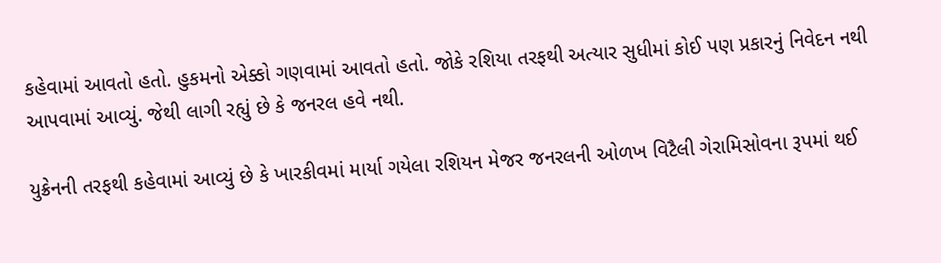કહેવામાં આવતો હતો. હુકમનો એક્કો ગણવામાં આવતો હતો. જોકે રશિયા તરફથી અત્યાર સુધીમાં કોઈ પણ પ્રકારનું નિવેદન નથી આપવામાં આવ્યું. જેથી લાગી રહ્યું છે કે જનરલ હવે નથી.

યુક્રેનની તરફથી કહેવામાં આવ્યું છે કે ખારકીવમાં માર્યા ગયેલા રશિયન મેજર જનરલની ઓળખ વિટૈલી ગેરામિસોવના રૂપમાં થઈ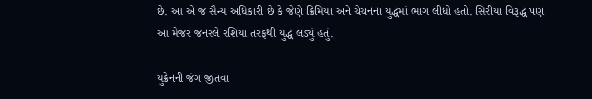છે. આ એ જ સૈન્ય અધિકારી છે કે જેણે ક્રિમિયા અને ચેચનના યુદ્ધમાં ભાગ લીધો હતો. સિરીયા વિરૂદ્ધ પણ આ મેજર જનરલે રશિયા તરફથી યુદ્ધ લડ્યું હતું.

યુક્રેનની જંગ જીતવા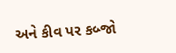અને કીવ પર કબ્જો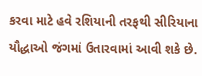કરવા માટે હવે રશિયાની તરફથી સીરિયાના યૌદ્ધાઓ જંગમાં ઉતારવામાં આવી શકે છે.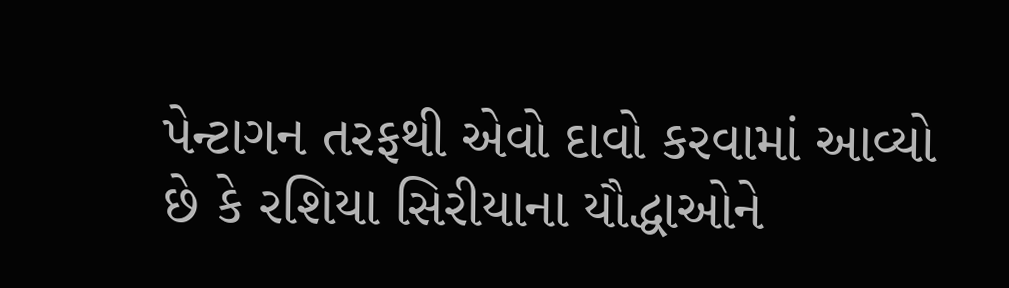પેન્ટાગન તરફથી એવો દાવો કરવામાં આવ્યો છે કે રશિયા સિરીયાના યૌદ્ધાઓને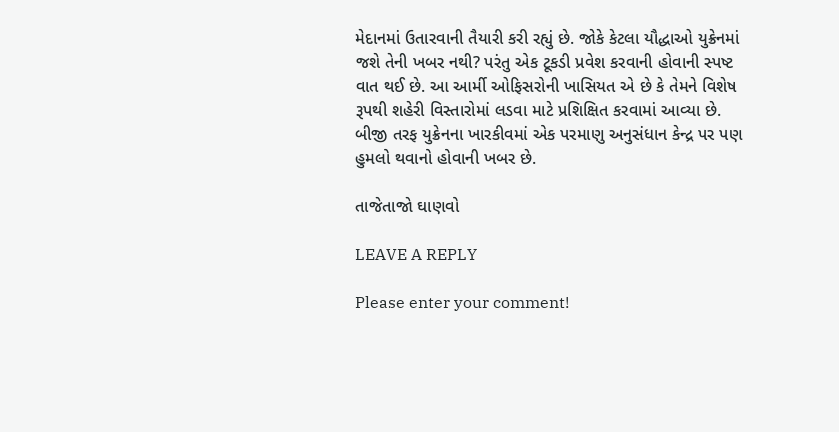મેદાનમાં ઉતારવાની તૈયારી કરી રહ્યું છે. જોકે કેટલા યૌદ્ધાઓ યુક્રેનમાં જશે તેની ખબર નથી? પરંતુ એક ટૂકડી પ્રવેશ કરવાની હોવાની સ્પષ્ટ વાત થઈ છે. આ આર્મી ઓફિસરોની ખાસિયત એ છે કે તેમને વિશેષ રૂપથી શહેરી વિસ્તારોમાં લડવા માટે પ્રશિક્ષિત કરવામાં આવ્યા છે. બીજી તરફ યુક્રેનના ખારકીવમાં એક પરમાણુ અનુસંધાન કેન્દ્ર પર પણ હુમલો થવાનો હોવાની ખબર છે.

તાજેતાજો ઘાણવો

LEAVE A REPLY

Please enter your comment!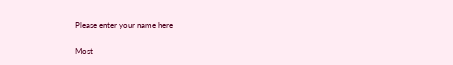Please enter your name here

Most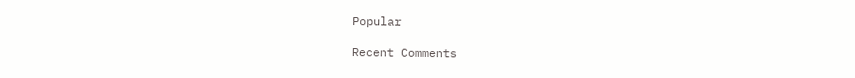Popular

Recent Comments